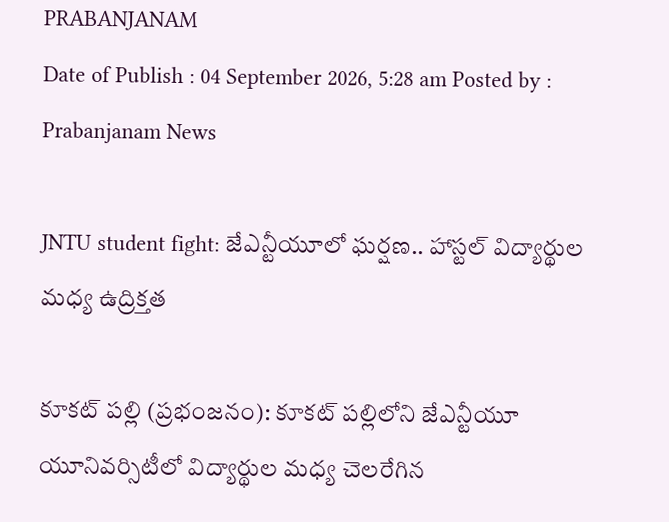PRABANJANAM
Date of Publish : 04 September 2026, 5:28 am Posted by : Prabanjanam News

JNTU student fight: జేఎన్టీయూలో ఘర్షణ.. హాస్టల్ విద్యార్థుల మధ్య ఉద్రిక్తత

కూకట్ పల్లి (ప్రభంజనం): కూకట్ పల్లిలోని జేఎన్టీయూ యూనివర్సిటీలో విద్యార్థుల మధ్య చెలరేగిన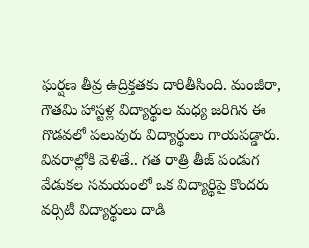ఘర్షణ తీవ్ర ఉద్రిక్తతకు దారితీసింది. మంజీరా, గౌతమి హాస్టళ్ల విద్యార్థుల మధ్య జరిగిన ఈ గొడవలో పలువురు విద్యార్థులు గాయపడ్డారు. వివరాల్లోకి వెళితే.. గత రాత్రి తీజ్ పండుగ వేడుకల సమయంలో ఒక విద్యార్థిపై కొందరు వర్సిటీ విద్యార్థులు దాడి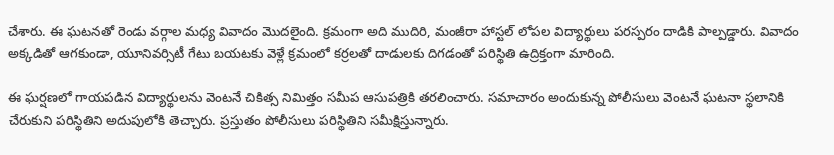చేశారు. ఈ ఘటనతో రెండు వర్గాల మధ్య వివాదం మొదలైంది. క్రమంగా అది ముదిరి, మంజీరా హాస్టల్ లోపల విద్యార్థులు పరస్పరం దాడికి పాల్పడ్డారు. వివాదం అక్కడితో ఆగకుండా, యూనివర్సిటీ గేటు బయటకు వెళ్లే క్రమంలో కర్రలతో దాడులకు దిగడంతో పరిస్థితి ఉద్రిక్తంగా మారింది.

ఈ ఘర్షణలో గాయపడిన విద్యార్థులను వెంటనే చికిత్స నిమిత్తం సమీప ఆసుపత్రికి తరలించారు. సమాచారం అందుకున్న పోలీసులు వెంటనే ఘటనా స్థలానికి చేరుకుని పరిస్థితిని అదుపులోకి తెచ్చారు. ప్రస్తుతం పోలీసులు పరిస్థితిని సమీక్షిస్తున్నారు.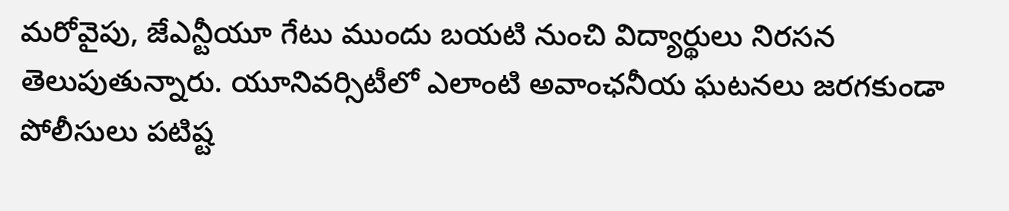మరోవైపు, జేఎన్టీయూ గేటు ముందు బయటి నుంచి విద్యార్థులు నిరసన తెలుపుతున్నారు. యూనివర్సిటీలో ఎలాంటి అవాంఛనీయ ఘటనలు జరగకుండా పోలీసులు పటిష్ట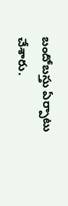బందోబస్తు ఏర్పాటు చేశారు.